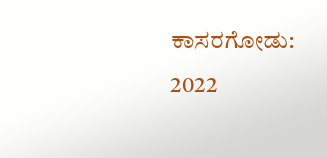ಕಾಸರಗೋಡು: 2022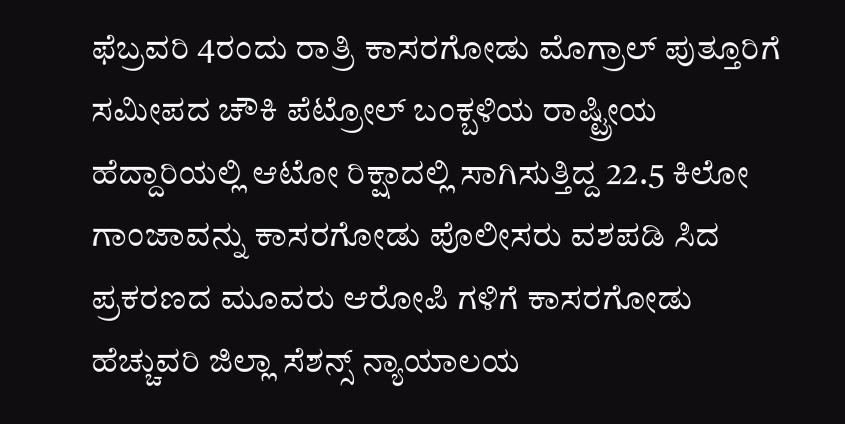ಫೆಬ್ರವರಿ 4ರಂದು ರಾತ್ರಿ ಕಾಸರಗೋಡು ಮೊಗ್ರಾಲ್ ಪುತ್ತೂರಿಗೆ ಸಮೀಪದ ಚೌಕಿ ಪೆಟ್ರೋಲ್ ಬಂಕ್ಬಳಿಯ ರಾಷ್ಟ್ರೀಯ ಹೆದ್ದಾರಿಯಲ್ಲಿ ಆಟೋ ರಿಕ್ಷಾದಲ್ಲಿ ಸಾಗಿಸುತ್ತಿದ್ದ 22.5 ಕಿಲೋ ಗಾಂಜಾವನ್ನು ಕಾಸರಗೋಡು ಪೊಲೀಸರು ವಶಪಡಿ ಸಿದ ಪ್ರಕರಣದ ಮೂವರು ಆರೋಪಿ ಗಳಿಗೆ ಕಾಸರಗೋಡು ಹೆಚ್ಚುವರಿ ಜಿಲ್ಲಾ ಸೆಶನ್ಸ್ ನ್ಯಾಯಾಲಯ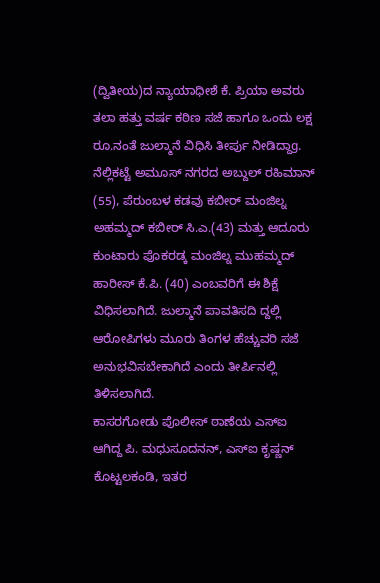(ದ್ವಿತೀಯ)ದ ನ್ಯಾಯಾಧೀಶೆ ಕೆ. ಪ್ರಿಯಾ ಅವರು ತಲಾ ಹತ್ತು ವರ್ಷ ಕಠಿಣ ಸಜೆ ಹಾಗೂ ಒಂದು ಲಕ್ಷ ರೂ.ನಂತೆ ಜುಲ್ಮಾನೆ ವಿಧಿಸಿ ತೀರ್ಪು ನೀಡಿದ್ದಾg.
ನೆಲ್ಲಿಕಟ್ಟೆ ಅಮೂಸ್ ನಗರದ ಅಬ್ದುಲ್ ರಹಿಮಾನ್ (55), ಪೆರುಂಬಳ ಕಡವು ಕಬೀರ್ ಮಂಜಿಲ್ನ ಅಹಮ್ಮದ್ ಕಬೀರ್ ಸಿ.ಎ.(43) ಮತ್ತು ಆದೂರು ಕುಂಟಾರು ಪೊಕರಡ್ಕ ಮಂಜಿಲ್ನ ಮುಹಮ್ಮದ್ ಹಾರೀಸ್ ಕೆ.ಪಿ. (40) ಎಂಬವರಿಗೆ ಈ ಶಿಕ್ಷೆ ವಿಧಿಸಲಾಗಿದೆ. ಜುಲ್ಮಾನೆ ಪಾವತಿಸದಿ ದ್ದಲ್ಲಿ ಆರೋಪಿಗಳು ಮೂರು ತಿಂಗಳ ಹೆಚ್ಚುವರಿ ಸಜೆ ಅನುಭವಿಸಬೇಕಾಗಿದೆ ಎಂದು ತೀರ್ಪಿನಲ್ಲಿ ತಿಳಿಸಲಾಗಿದೆ.
ಕಾಸರಗೋಡು ಪೊಲೀಸ್ ಠಾಣೆಯ ಎಸ್ಐ ಆಗಿದ್ದ ಪಿ. ಮಧುಸೂದನನ್, ಎಸ್ಐ ಕೃಷ್ಣನ್ ಕೊಟ್ಟಲಕಂಡಿ, ಇತರ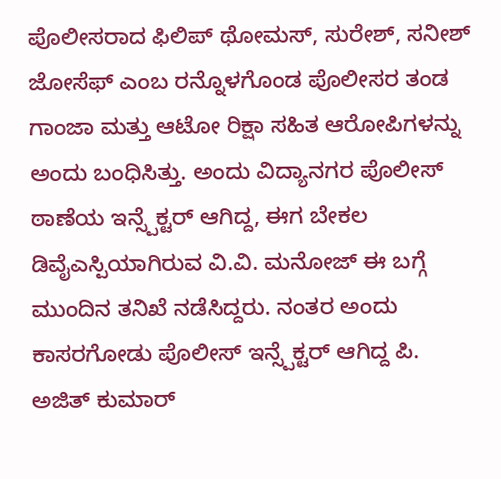ಪೊಲೀಸರಾದ ಫಿಲಿಪ್ ಥೋಮಸ್, ಸುರೇಶ್, ಸನೀಶ್ ಜೋಸೆಫ್ ಎಂಬ ರನ್ನೊಳಗೊಂಡ ಪೊಲೀಸರ ತಂಡ ಗಾಂಜಾ ಮತ್ತು ಆಟೋ ರಿಕ್ಷಾ ಸಹಿತ ಆರೋಪಿಗಳನ್ನು ಅಂದು ಬಂಧಿಸಿತ್ತು. ಅಂದು ವಿದ್ಯಾನಗರ ಪೊಲೀಸ್ ಠಾಣೆಯ ಇನ್ಸ್ಪೆಕ್ಟರ್ ಆಗಿದ್ದ, ಈಗ ಬೇಕಲ ಡಿವೈಎಸ್ಪಿಯಾಗಿರುವ ವಿ.ವಿ. ಮನೋಜ್ ಈ ಬಗ್ಗೆ ಮುಂದಿನ ತನಿಖೆ ನಡೆಸಿದ್ದರು. ನಂತರ ಅಂದು ಕಾಸರಗೋಡು ಪೊಲೀಸ್ ಇನ್ಸ್ಪೆಕ್ಟರ್ ಆಗಿದ್ದ ಪಿ. ಅಜಿತ್ ಕುಮಾರ್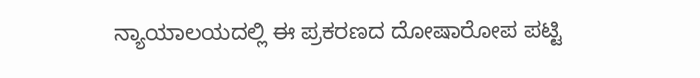ನ್ಯಾಯಾಲಯದಲ್ಲಿ ಈ ಪ್ರಕರಣದ ದೋಷಾರೋಪ ಪಟ್ಟಿ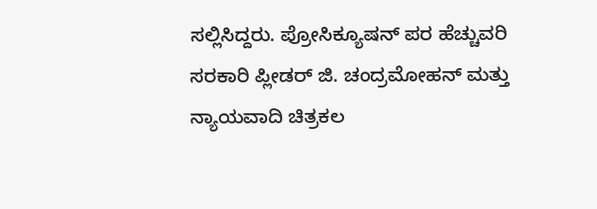ಸಲ್ಲಿಸಿದ್ದರು. ಪ್ರೋಸಿಕ್ಯೂಷನ್ ಪರ ಹೆಚ್ಚುವರಿ ಸರಕಾರಿ ಪ್ಲೀಡರ್ ಜಿ. ಚಂದ್ರಮೋಹನ್ ಮತ್ತು ನ್ಯಾಯವಾದಿ ಚಿತ್ರಕಲ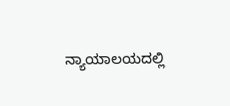ನ್ಯಾಯಾಲಯದಲ್ಲಿ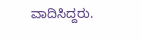ವಾದಿಸಿದ್ದರು.